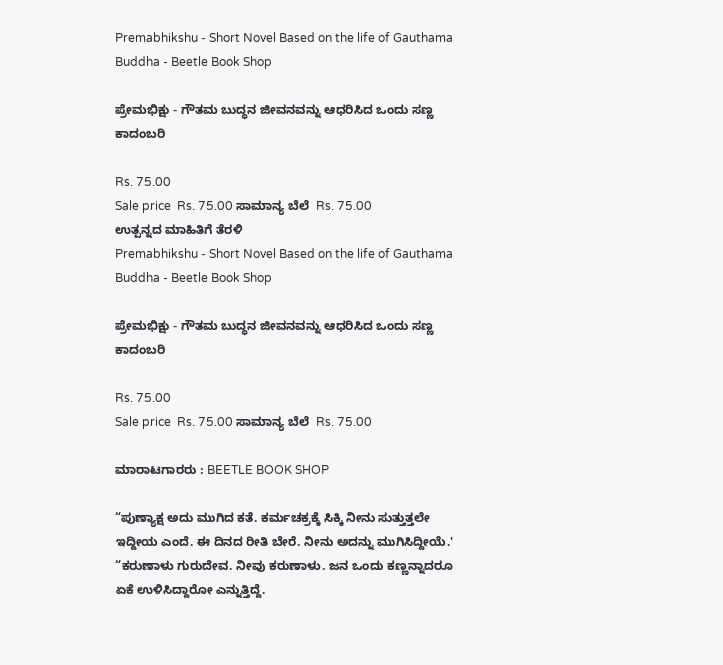Premabhikshu - Short Novel Based on the life of Gauthama Buddha - Beetle Book Shop

ಪ್ರೇಮಭಿಕ್ಷು - ಗೌತಮ ಬುದ್ಧನ ಜೀವನವನ್ನು ಆಧರಿಸಿದ ಒಂದು ಸಣ್ಣ ಕಾದಂಬರಿ

Rs. 75.00
Sale price  Rs. 75.00 ಸಾಮಾನ್ಯ ಬೆಲೆ  Rs. 75.00
ಉತ್ಪನ್ನದ ಮಾಹಿತಿಗೆ ತೆರಳಿ
Premabhikshu - Short Novel Based on the life of Gauthama Buddha - Beetle Book Shop

ಪ್ರೇಮಭಿಕ್ಷು - ಗೌತಮ ಬುದ್ಧನ ಜೀವನವನ್ನು ಆಧರಿಸಿದ ಒಂದು ಸಣ್ಣ ಕಾದಂಬರಿ

Rs. 75.00
Sale price  Rs. 75.00 ಸಾಮಾನ್ಯ ಬೆಲೆ  Rs. 75.00

ಮಾರಾಟಗಾರರು : BEETLE BOOK SHOP

“ಪುಣ್ಯಾಕ್ಷ ಅದು ಮುಗಿದ ಕತೆ. ಕರ್ಮಚಕ್ರಕ್ಕೆ ಸಿಕ್ಕಿ ನೀನು ಸುತ್ತುತ್ತಲೇ ಇದ್ದೀಯ ಎಂದೆ. ಈ ದಿನದ ರೀತಿ ಬೇರೆ. ನೀನು ಅದನ್ನು ಮುಗಿಸಿದ್ದೀಯೆ.' “ಕರುಣಾಳು ಗುರುದೇವ. ನೀವು ಕರುಣಾಳು. ಜನ ಒಂದು ಕಣ್ಣನ್ನಾದರೂ ಏಕೆ ಉಳಿಸಿದ್ದಾರೋ ಎನ್ನುತ್ತಿದ್ದೆ.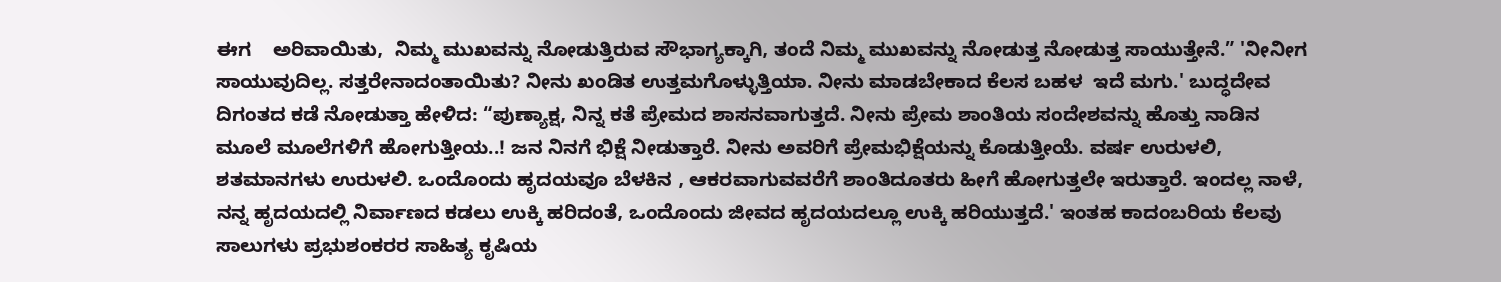ಈಗ    ಅರಿವಾಯಿತು,  ನಿಮ್ಮ ಮುಖವನ್ನು ನೋಡುತ್ತಿರುವ ಸೌಭಾಗ್ಯಕ್ಕಾಗಿ, ತಂದೆ ನಿಮ್ಮ ಮುಖವನ್ನು ನೋಡುತ್ತ ನೋಡುತ್ತ ಸಾಯುತ್ತೇನೆ.” 'ನೀನೀಗ ಸಾಯುವುದಿಲ್ಲ. ಸತ್ತರೇನಾದಂತಾಯಿತು? ನೀನು ಖಂಡಿತ ಉತ್ತಮಗೊಳ್ಳುತ್ತಿಯಾ. ನೀನು ಮಾಡಬೇಕಾದ ಕೆಲಸ ಬಹಳ  ಇದೆ ಮಗು.' ಬುದ್ಧದೇವ ದಿಗಂತದ ಕಡೆ ನೋಡುತ್ತಾ ಹೇಳಿದ: “ಪುಣ್ಯಾಕ್ಷ, ನಿನ್ನ ಕತೆ ಪ್ರೇಮದ ಶಾಸನವಾಗುತ್ತದೆ. ನೀನು ಪ್ರೇಮ ಶಾಂತಿಯ ಸಂದೇಶವನ್ನು ಹೊತ್ತು ನಾಡಿನ ಮೂಲೆ ಮೂಲೆಗಳಿಗೆ ಹೋಗುತ್ತೀಯ..! ಜನ ನಿನಗೆ ಭಿಕ್ಷೆ ನೀಡುತ್ತಾರೆ. ನೀನು ಅವರಿಗೆ ಪ್ರೇಮಭಿಕ್ಷೆಯನ್ನು ಕೊಡುತ್ತೀಯೆ. ವರ್ಷ ಉರುಳಲಿ, ಶತಮಾನಗಳು ಉರುಳಲಿ. ಒಂದೊಂದು ಹೃದಯವೂ ಬೆಳಕಿನ , ಆಕರವಾಗುವವರೆಗೆ ಶಾಂತಿದೂತರು ಹೀಗೆ ಹೋಗುತ್ತಲೇ ಇರುತ್ತಾರೆ. ಇಂದಲ್ಲ ನಾಳೆ, ನನ್ನ ಹೃದಯದಲ್ಲಿ ನಿರ್ವಾಣದ ಕಡಲು ಉಕ್ಕಿ ಹರಿದಂತೆ, ಒಂದೊಂದು ಜೀವದ ಹೃದಯದಲ್ಲೂ ಉಕ್ಕಿ ಹರಿಯುತ್ತದೆ.' ಇಂತಹ ಕಾದಂಬರಿಯ ಕೆಲವು ಸಾಲುಗಳು ಪ್ರಭುಶಂಕರರ ಸಾಹಿತ್ಯ ಕೃಷಿಯ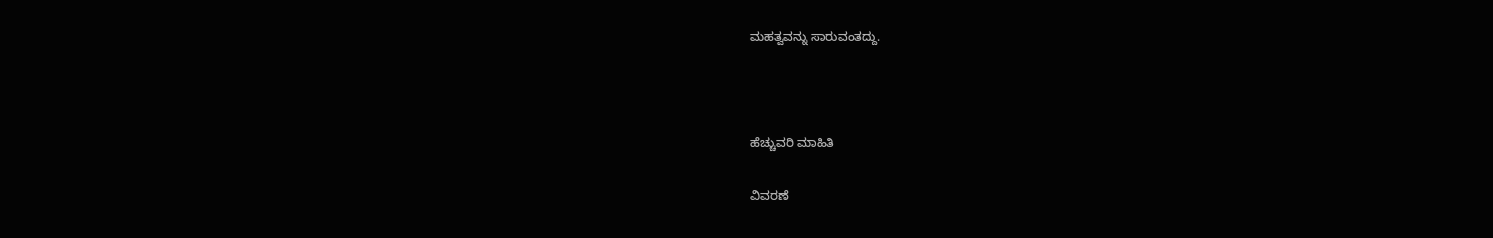ಮಹತ್ವವನ್ನು ಸಾರುವಂತದ್ದು.



ಹೆಚ್ಚುವರಿ ಮಾಹಿತಿ

ವಿವರಣೆ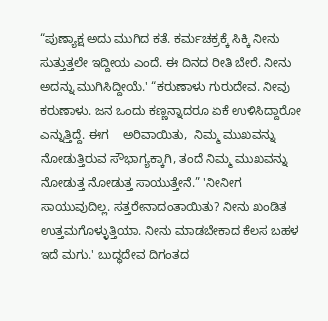“ಪುಣ್ಯಾಕ್ಷ ಅದು ಮುಗಿದ ಕತೆ. ಕರ್ಮಚಕ್ರಕ್ಕೆ ಸಿಕ್ಕಿ ನೀನು ಸುತ್ತುತ್ತಲೇ ಇದ್ದೀಯ ಎಂದೆ. ಈ ದಿನದ ರೀತಿ ಬೇರೆ. ನೀನು ಅದನ್ನು ಮುಗಿಸಿದ್ದೀಯೆ.' “ಕರುಣಾಳು ಗುರುದೇವ. ನೀವು ಕರುಣಾಳು. ಜನ ಒಂದು ಕಣ್ಣನ್ನಾದರೂ ಏಕೆ ಉಳಿಸಿದ್ದಾರೋ ಎನ್ನುತ್ತಿದ್ದೆ. ಈಗ    ಅರಿವಾಯಿತು,  ನಿಮ್ಮ ಮುಖವನ್ನು ನೋಡುತ್ತಿರುವ ಸೌಭಾಗ್ಯಕ್ಕಾಗಿ, ತಂದೆ ನಿಮ್ಮ ಮುಖವನ್ನು ನೋಡುತ್ತ ನೋಡುತ್ತ ಸಾಯುತ್ತೇನೆ.” 'ನೀನೀಗ ಸಾಯುವುದಿಲ್ಲ. ಸತ್ತರೇನಾದಂತಾಯಿತು? ನೀನು ಖಂಡಿತ ಉತ್ತಮಗೊಳ್ಳುತ್ತಿಯಾ. ನೀನು ಮಾಡಬೇಕಾದ ಕೆಲಸ ಬಹಳ  ಇದೆ ಮಗು.' ಬುದ್ಧದೇವ ದಿಗಂತದ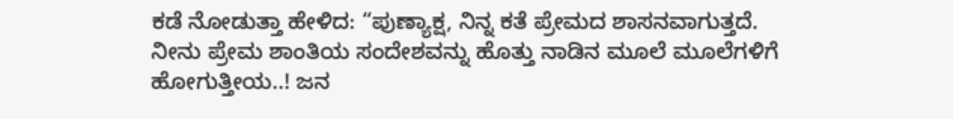ಕಡೆ ನೋಡುತ್ತಾ ಹೇಳಿದ: “ಪುಣ್ಯಾಕ್ಷ, ನಿನ್ನ ಕತೆ ಪ್ರೇಮದ ಶಾಸನವಾಗುತ್ತದೆ. ನೀನು ಪ್ರೇಮ ಶಾಂತಿಯ ಸಂದೇಶವನ್ನು ಹೊತ್ತು ನಾಡಿನ ಮೂಲೆ ಮೂಲೆಗಳಿಗೆ ಹೋಗುತ್ತೀಯ..! ಜನ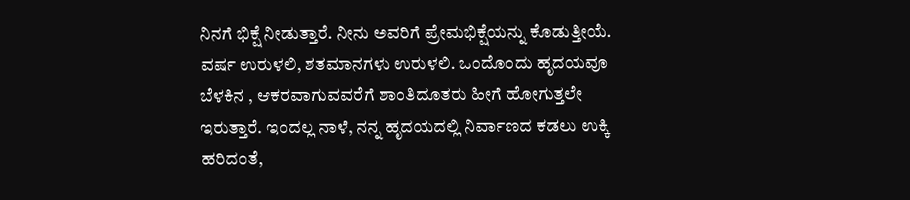ನಿನಗೆ ಭಿಕ್ಷೆ ನೀಡುತ್ತಾರೆ. ನೀನು ಅವರಿಗೆ ಪ್ರೇಮಭಿಕ್ಷೆಯನ್ನು ಕೊಡುತ್ತೀಯೆ. ವರ್ಷ ಉರುಳಲಿ, ಶತಮಾನಗಳು ಉರುಳಲಿ. ಒಂದೊಂದು ಹೃದಯವೂ ಬೆಳಕಿನ , ಆಕರವಾಗುವವರೆಗೆ ಶಾಂತಿದೂತರು ಹೀಗೆ ಹೋಗುತ್ತಲೇ ಇರುತ್ತಾರೆ. ಇಂದಲ್ಲ ನಾಳೆ, ನನ್ನ ಹೃದಯದಲ್ಲಿ ನಿರ್ವಾಣದ ಕಡಲು ಉಕ್ಕಿ ಹರಿದಂತೆ,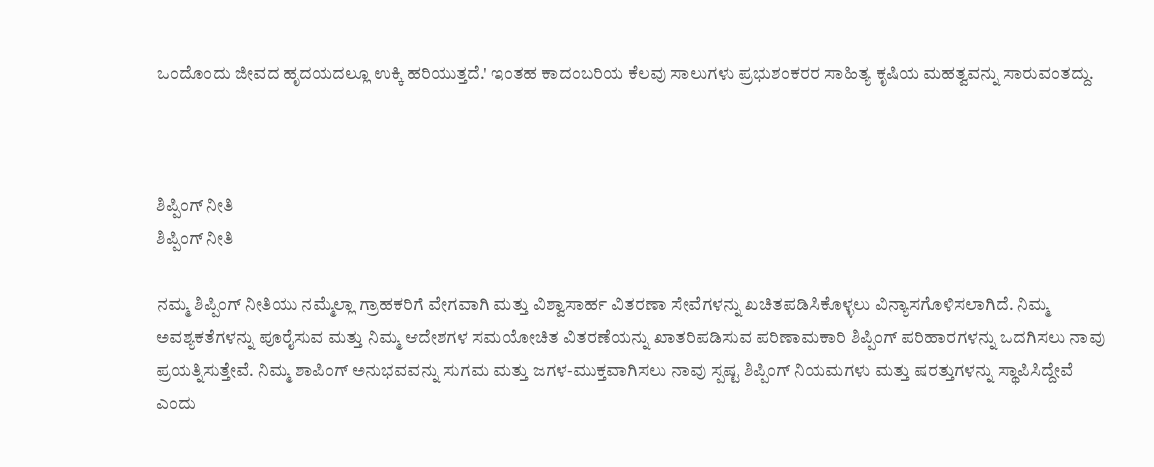ಒಂದೊಂದು ಜೀವದ ಹೃದಯದಲ್ಲೂ ಉಕ್ಕಿ ಹರಿಯುತ್ತದೆ.' ಇಂತಹ ಕಾದಂಬರಿಯ ಕೆಲವು ಸಾಲುಗಳು ಪ್ರಭುಶಂಕರರ ಸಾಹಿತ್ಯ ಕೃಷಿಯ ಮಹತ್ವವನ್ನು ಸಾರುವಂತದ್ದು.



ಶಿಪ್ಪಿಂಗ್ ನೀತಿ
ಶಿಪ್ಪಿಂಗ್ ನೀತಿ

ನಮ್ಮ ಶಿಪ್ಪಿಂಗ್ ನೀತಿಯು ನಮ್ಮೆಲ್ಲಾ ಗ್ರಾಹಕರಿಗೆ ವೇಗವಾಗಿ ಮತ್ತು ವಿಶ್ವಾಸಾರ್ಹ ವಿತರಣಾ ಸೇವೆಗಳನ್ನು ಖಚಿತಪಡಿಸಿಕೊಳ್ಳಲು ವಿನ್ಯಾಸಗೊಳಿಸಲಾಗಿದೆ. ನಿಮ್ಮ ಅವಶ್ಯಕತೆಗಳನ್ನು ಪೂರೈಸುವ ಮತ್ತು ನಿಮ್ಮ ಆದೇಶಗಳ ಸಮಯೋಚಿತ ವಿತರಣೆಯನ್ನು ಖಾತರಿಪಡಿಸುವ ಪರಿಣಾಮಕಾರಿ ಶಿಪ್ಪಿಂಗ್ ಪರಿಹಾರಗಳನ್ನು ಒದಗಿಸಲು ನಾವು ಪ್ರಯತ್ನಿಸುತ್ತೇವೆ. ನಿಮ್ಮ ಶಾಪಿಂಗ್ ಅನುಭವವನ್ನು ಸುಗಮ ಮತ್ತು ಜಗಳ-ಮುಕ್ತವಾಗಿಸಲು ನಾವು ಸ್ಪಷ್ಟ ಶಿಪ್ಪಿಂಗ್ ನಿಯಮಗಳು ಮತ್ತು ಷರತ್ತುಗಳನ್ನು ಸ್ಥಾಪಿಸಿದ್ದೇವೆ ಎಂದು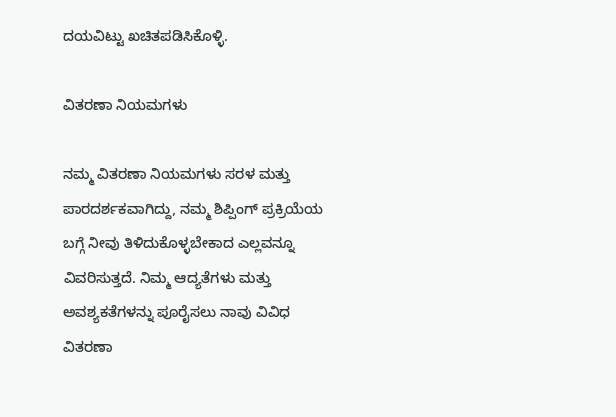ದಯವಿಟ್ಟು ಖಚಿತಪಡಿಸಿಕೊಳ್ಳಿ.

ವಿತರಣಾ ನಿಯಮಗಳು

ನಮ್ಮ ವಿತರಣಾ ನಿಯಮಗಳು ಸರಳ ಮತ್ತು ಪಾರದರ್ಶಕವಾಗಿದ್ದು, ನಮ್ಮ ಶಿಪ್ಪಿಂಗ್ ಪ್ರಕ್ರಿಯೆಯ ಬಗ್ಗೆ ನೀವು ತಿಳಿದುಕೊಳ್ಳಬೇಕಾದ ಎಲ್ಲವನ್ನೂ ವಿವರಿಸುತ್ತದೆ. ನಿಮ್ಮ ಆದ್ಯತೆಗಳು ಮತ್ತು ಅವಶ್ಯಕತೆಗಳನ್ನು ಪೂರೈಸಲು ನಾವು ವಿವಿಧ ವಿತರಣಾ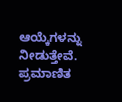ಆಯ್ಕೆಗಳನ್ನು ನೀಡುತ್ತೇವೆ. ಪ್ರಮಾಣಿತ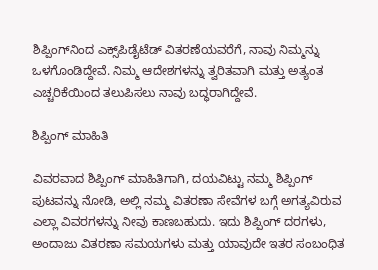ಶಿಪ್ಪಿಂಗ್‌ನಿಂದ ಎಕ್ಸ್‌ಪಿಡೈಟೆಡ್ ವಿತರಣೆಯವರೆಗೆ, ನಾವು ನಿಮ್ಮನ್ನು ಒಳಗೊಂಡಿದ್ದೇವೆ. ನಿಮ್ಮ ಆದೇಶಗಳನ್ನು ತ್ವರಿತವಾಗಿ ಮತ್ತು ಅತ್ಯಂತ ಎಚ್ಚರಿಕೆಯಿಂದ ತಲುಪಿಸಲು ನಾವು ಬದ್ಧರಾಗಿದ್ದೇವೆ.

ಶಿಪ್ಪಿಂಗ್ ಮಾಹಿತಿ

ವಿವರವಾದ ಶಿಪ್ಪಿಂಗ್ ಮಾಹಿತಿಗಾಗಿ, ದಯವಿಟ್ಟು ನಮ್ಮ ಶಿಪ್ಪಿಂಗ್ ಪುಟವನ್ನು ನೋಡಿ, ಅಲ್ಲಿ ನಮ್ಮ ವಿತರಣಾ ಸೇವೆಗಳ ಬಗ್ಗೆ ಅಗತ್ಯವಿರುವ ಎಲ್ಲಾ ವಿವರಗಳನ್ನು ನೀವು ಕಾಣಬಹುದು. ಇದು ಶಿಪ್ಪಿಂಗ್ ದರಗಳು, ಅಂದಾಜು ವಿತರಣಾ ಸಮಯಗಳು ಮತ್ತು ಯಾವುದೇ ಇತರ ಸಂಬಂಧಿತ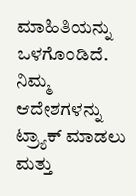ಮಾಹಿತಿಯನ್ನು ಒಳಗೊಂಡಿದೆ. ನಿಮ್ಮ ಆದೇಶಗಳನ್ನು ಟ್ರ್ಯಾಕ್ ಮಾಡಲು ಮತ್ತು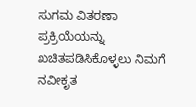ಸುಗಮ ವಿತರಣಾ ಪ್ರಕ್ರಿಯೆಯನ್ನು ಖಚಿತಪಡಿಸಿಕೊಳ್ಳಲು ನಿಮಗೆ ನವೀಕೃತ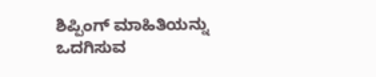ಶಿಪ್ಪಿಂಗ್ ಮಾಹಿತಿಯನ್ನು ಒದಗಿಸುವ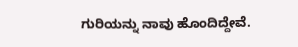ಗುರಿಯನ್ನು ನಾವು ಹೊಂದಿದ್ದೇವೆ.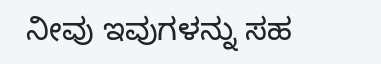ನೀವು ಇವುಗಳನ್ನು ಸಹ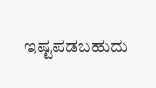ಇಷ್ಟಪಡಬಹುದು